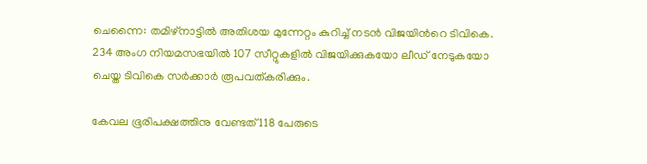ചെന്നൈ: തമിഴ്നാട്ടിൽ അതിശയ മുന്നേറ്റം കുറിച്ച് നടൻ വിജയിന്‍റെ ടിവികെ. 234 അംഗ നിയമസഭയിൽ 107 സീറ്റുകളിൽ വിജയിക്കുകയോ ലീഡ് നേടുകയോ ചെയ്ത ടിവികെ സർക്കാർ രൂപവത്കരിക്കും.

കേവല ഭൂരിപക്ഷത്തിനു വേണ്ടത് 118 പേരുടെ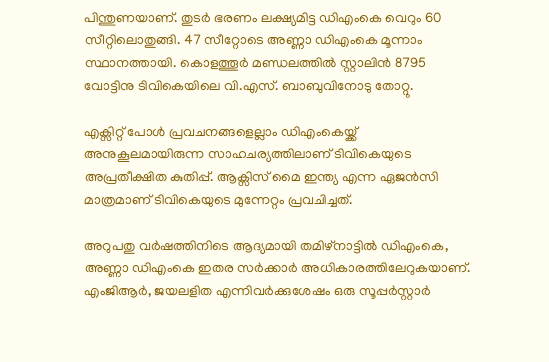പിന്തുണയാണ്. തുടർ ഭരണം ലക്ഷ്യമിട്ട ഡിഎംകെ വെറും 60 സീറ്റിലൊതുങ്ങി. 47 സീറ്റോടെ അണ്ണാ ഡിഎംകെ മൂന്നാം സ്ഥാനത്തായി. കൊളത്തൂർ മണ്ഡലത്തിൽ സ്റ്റാലിൻ 8795 വോട്ടിനു ടിവികെയിലെ വി.എസ്. ബാബുവിനോടു തോറ്റു.

എക്സിറ്റ് പോൾ പ്രവചനങ്ങളെല്ലാം ഡിഎംകെയ്ക്ക് അനുകൂലമായിരുന്ന സാഹചര്യത്തിലാണ് ടിവികെയുടെ അപ്രതീക്ഷിത കുതിപ്പ്. ആക്സിസ് മൈ ഇന്ത്യ എന്ന ഏജൻസി മാത്രമാണ് ടിവികെയുടെ മുന്നേറ്റം പ്രവചിച്ചത്.

അറുപതു വർഷത്തിനിടെ ആദ്യമായി തമിഴ്നാട്ടിൽ ഡിഎംകെ, അണ്ണാ ഡിഎംകെ ഇതര സർക്കാർ അധികാരത്തിലേറുകയാണ്. എംജിആർ, ജയലളിത എന്നിവർക്കുശേഷം ഒരു സൂപ്പർസ്റ്റാർ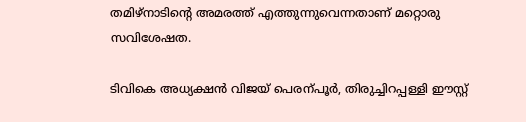തമിഴ്നാടിന്‍റെ അമരത്ത് എത്തുന്നുവെന്നതാണ് മറ്റൊരു സവിശേഷത.

ടിവികെ അധ്യക്ഷൻ വിജയ് പെരന്പൂർ, തിരുച്ചിറപ്പള്ളി ഈസ്റ്റ്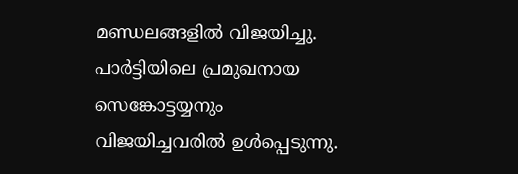മണ്ഡലങ്ങളിൽ വിജയിച്ചു. പാർട്ടിയിലെ പ്രമുഖനായ സെങ്കോട്ടയ്യനും വിജയിച്ചവരിൽ ഉൾപ്പെടുന്നു.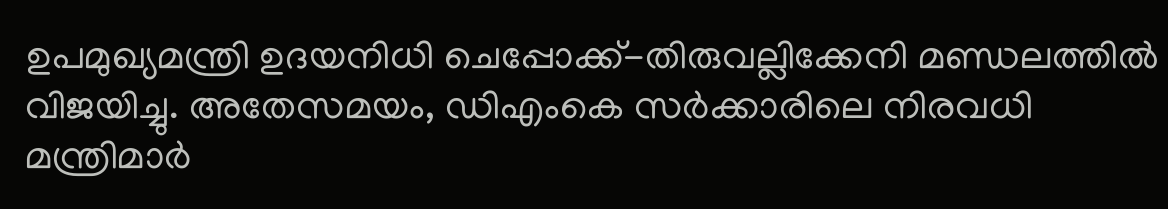ഉപമുഖ്യമന്ത്രി ഉദയനിധി ചെപ്പോക്ക്-തിരുവല്ലിക്കേനി മണ്ഡലത്തിൽ വിജയിച്ചു. അതേസമയം, ഡിഎംകെ സർക്കാരിലെ നിരവധി മന്ത്രിമാർ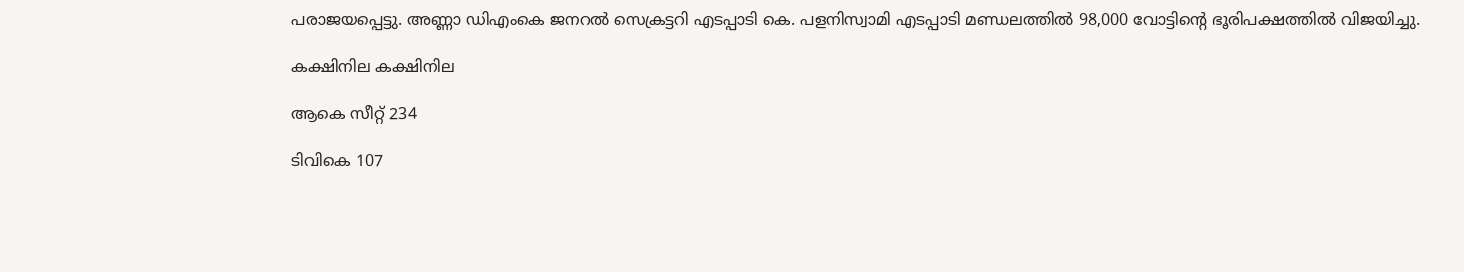പരാജയപ്പെട്ടു. അണ്ണാ ഡിഎംകെ ജനറൽ സെക്രട്ടറി എടപ്പാടി കെ. പളനിസ്വാമി എടപ്പാടി മണ്ഡലത്തിൽ 98,000 വോട്ടിന്‍റെ ഭൂരിപക്ഷത്തിൽ വിജയിച്ചു.

കക്ഷിനില കക്ഷിനില

ആകെ സീറ്റ് 234

ടിവികെ 107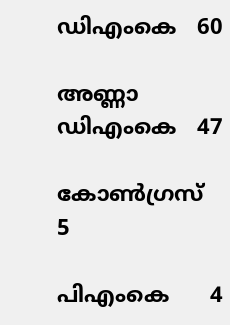ഡിഎംകെ   60

അണ്ണാ ഡിഎംകെ   47

കോൺഗ്രസ്      5

പിഎംകെ      4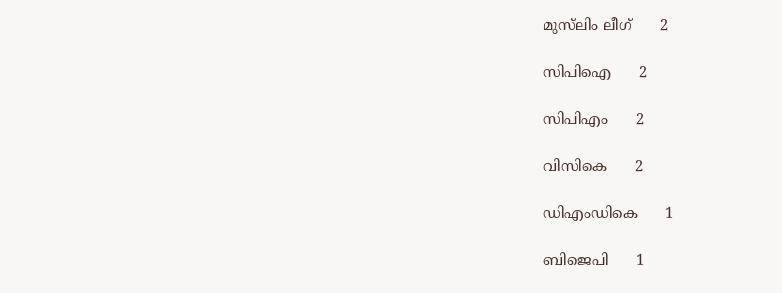മുസ്‌ലിം ലീഗ്      2

സിപിഐ      2

സിപിഎം      2

വിസികെ      2

ഡിഎംഡികെ      1

ബിജെപി      1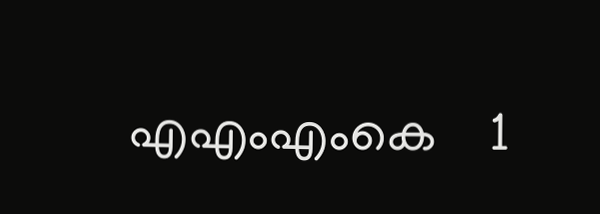എഎംഎംകെ    1